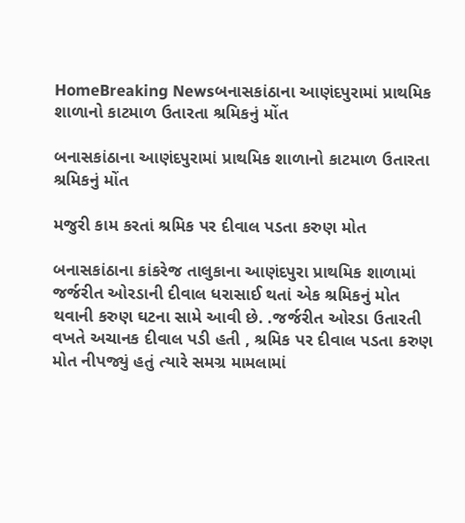HomeBreaking Newsબનાસકાંઠાના આણંદપુરામાં પ્રાથમિક શાળાનો કાટમાળ ઉતારતા શ્રમિકનું મોંત

બનાસકાંઠાના આણંદપુરામાં પ્રાથમિક શાળાનો કાટમાળ ઉતારતા શ્રમિકનું મોંત

મજુરી કામ કરતાં શ્રમિક પર દીવાલ પડતા કરુણ મોત

બનાસકાંઠાના કાંકરેજ તાલુકાના આણંદપુરા પ્રાથમિક શાળામાં જર્જરીત ઓરડાની દીવાલ ધરાસાઈ થતાં એક શ્રમિકનું મોત થવાની કરુણ ઘટના સામે આવી છે. .જર્જરીત ઓરડા ઉતારતી વખતે અચાનક દીવાલ પડી હતી , શ્રમિક પર દીવાલ પડતા કરુણ મોત નીપજ્યું હતું ત્યારે સમગ્ર મામલામાં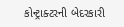કોન્ટ્રાક્ટરની બેદરકારી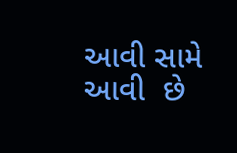આવી સામે આવી  છે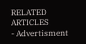RELATED ARTICLES
- Advertisment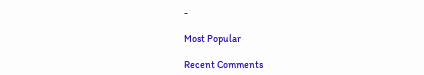-

Most Popular

Recent Comments